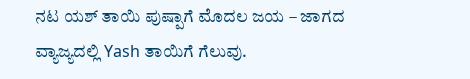ನಟ ಯಶ್ ತಾಯಿ ಪುಷ್ಪಾಗೆ ಮೊದಲ ಜಯ – ಜಾಗದ ವ್ಯಾಜ್ಯದಲ್ಲಿ Yash ತಾಯಿಗೆ ಗೆಲುವು.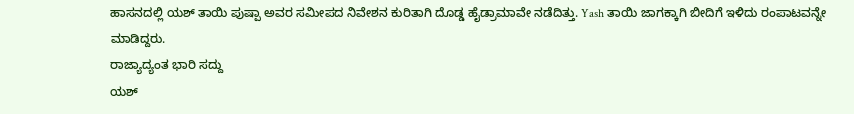ಹಾಸನದಲ್ಲಿ ಯಶ್ ತಾಯಿ ಪುಷ್ಪಾ ಅವರ ಸಮೀಪದ ನಿವೇಶನ ಕುರಿತಾಗಿ ದೊಡ್ಡ ಹೈಡ್ರಾಮಾವೇ ನಡೆದಿತ್ತು. Yash ತಾಯಿ ಜಾಗಕ್ಕಾಗಿ ಬೀದಿಗೆ ಇಳಿದು ರಂಪಾಟವನ್ನೇ ಮಾಡಿದ್ದರು.
ರಾಜ್ಯಾದ್ಯಂತ ಭಾರಿ ಸದ್ದು
ಯಶ್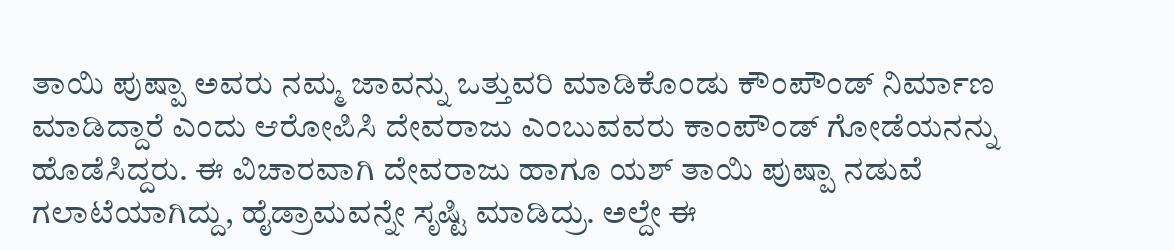ತಾಯಿ ಪುಷ್ಪಾ ಅವರು ನಮ್ಮ ಜಾವನ್ನು ಒತ್ತುವರಿ ಮಾಡಿಕೊಂಡು ಕೌಂಪೌಂಡ್ ನಿರ್ಮಾಣ ಮಾಡಿದ್ದಾರೆ ಎಂದು ಆರೋಪಿಸಿ ದೇವರಾಜು ಎಂಬುವವರು ಕಾಂಪೌಂಡ್ ಗೋಡೆಯನನ್ನು ಹೊಡೆಸಿದ್ದರು. ಈ ವಿಚಾರವಾಗಿ ದೇವರಾಜು ಹಾಗೂ ಯಶ್ ತಾಯಿ ಪುಷ್ಪಾ ನಡುವೆ ಗಲಾಟೆಯಾಗಿದ್ದು, ಹೈಡ್ರಾಮವನ್ನೇ ಸೃಷ್ಟಿ ಮಾಡಿದ್ರು. ಅಲ್ದೇ ಈ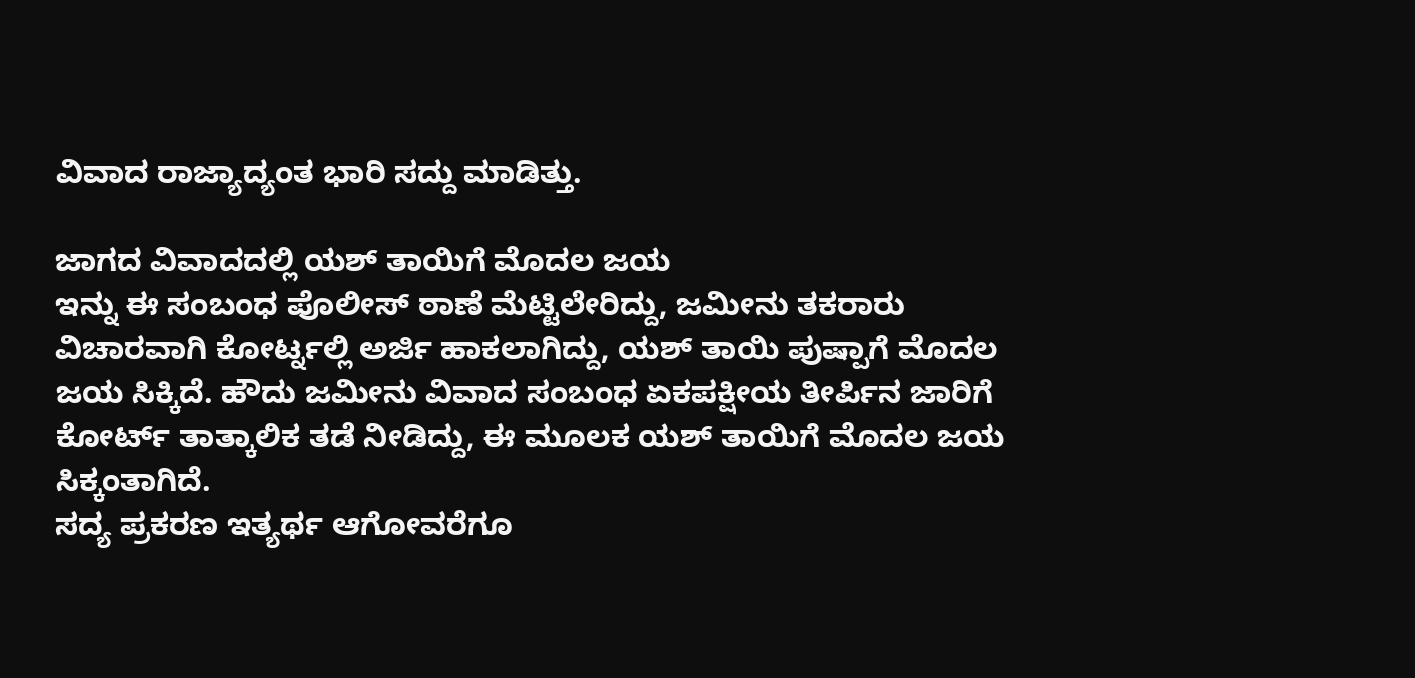ವಿವಾದ ರಾಜ್ಯಾದ್ಯಂತ ಭಾರಿ ಸದ್ದು ಮಾಡಿತ್ತು.

ಜಾಗದ ವಿವಾದದಲ್ಲಿ ಯಶ್ ತಾಯಿಗೆ ಮೊದಲ ಜಯ
ಇನ್ನು ಈ ಸಂಬಂಧ ಪೊಲೀಸ್ ಠಾಣೆ ಮೆಟ್ಟಿಲೇರಿದ್ದು, ಜಮೀನು ತಕರಾರು ವಿಚಾರವಾಗಿ ಕೋರ್ಟ್ನಲ್ಲಿ ಅರ್ಜಿ ಹಾಕಲಾಗಿದ್ದು, ಯಶ್ ತಾಯಿ ಪುಷ್ಪಾಗೆ ಮೊದಲ ಜಯ ಸಿಕ್ಕಿದೆ. ಹೌದು ಜಮೀನು ವಿವಾದ ಸಂಬಂಧ ಏಕಪಕ್ಷೀಯ ತೀರ್ಪಿನ ಜಾರಿಗೆ ಕೋರ್ಟ್ ತಾತ್ಕಾಲಿಕ ತಡೆ ನೀಡಿದ್ದು, ಈ ಮೂಲಕ ಯಶ್ ತಾಯಿಗೆ ಮೊದಲ ಜಯ ಸಿಕ್ಕಂತಾಗಿದೆ.
ಸದ್ಯ ಪ್ರಕರಣ ಇತ್ಯರ್ಥ ಆಗೋವರೆಗೂ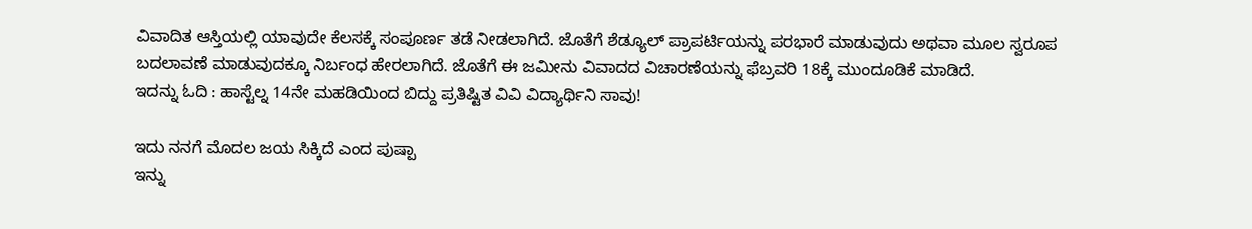ವಿವಾದಿತ ಆಸ್ತಿಯಲ್ಲಿ ಯಾವುದೇ ಕೆಲಸಕ್ಕೆ ಸಂಪೂರ್ಣ ತಡೆ ನೀಡಲಾಗಿದೆ. ಜೊತೆಗೆ ಶೆಡ್ಯೂಲ್ ಪ್ರಾಪರ್ಟಿಯನ್ನು ಪರಭಾರೆ ಮಾಡುವುದು ಅಥವಾ ಮೂಲ ಸ್ವರೂಪ ಬದಲಾವಣೆ ಮಾಡುವುದಕ್ಕೂ ನಿರ್ಬಂಧ ಹೇರಲಾಗಿದೆ. ಜೊತೆಗೆ ಈ ಜಮೀನು ವಿವಾದದ ವಿಚಾರಣೆಯನ್ನು ಫೆಬ್ರವರಿ 18ಕ್ಕೆ ಮುಂದೂಡಿಕೆ ಮಾಡಿದೆ.
ಇದನ್ನು ಓದಿ : ಹಾಸ್ಟೆಲ್ನ 14ನೇ ಮಹಡಿಯಿಂದ ಬಿದ್ದು ಪ್ರತಿಷ್ಟಿತ ವಿವಿ ವಿದ್ಯಾರ್ಥಿನಿ ಸಾವು!

ಇದು ನನಗೆ ಮೊದಲ ಜಯ ಸಿಕ್ಕಿದೆ ಎಂದ ಪುಷ್ಪಾ
ಇನ್ನು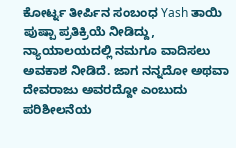ಕೋರ್ಟ್ನ ತೀರ್ಪಿನ ಸಂಬಂಧ Yash ತಾಯಿ ಪುಷ್ಪಾ ಪ್ರತಿಕ್ರಿಯೆ ನೀಡಿದ್ದು, ನ್ಯಾಯಾಲಯದಲ್ಲಿ ನಮಗೂ ವಾದಿಸಲು ಅವಕಾಶ ನೀಡಿದೆ. ಜಾಗ ನನ್ನದೋ ಅಥವಾ ದೇವರಾಜು ಅವರದ್ದೋ ಎಂಬುದು ಪರಿಶೀಲನೆಯ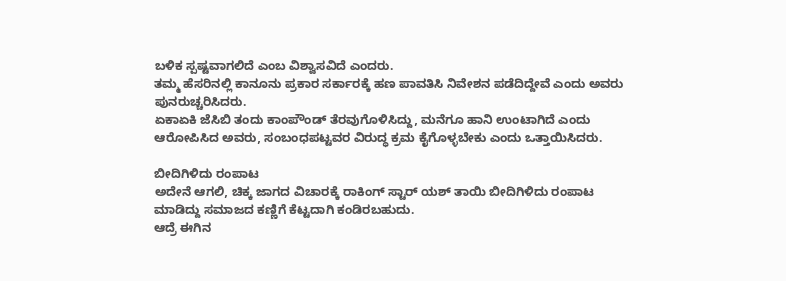ಬಳಿಕ ಸ್ಪಷ್ಟವಾಗಲಿದೆ ಎಂಬ ವಿಶ್ವಾಸವಿದೆ ಎಂದರು.
ತಮ್ಮ ಹೆಸರಿನಲ್ಲಿ ಕಾನೂನು ಪ್ರಕಾರ ಸರ್ಕಾರಕ್ಕೆ ಹಣ ಪಾವತಿಸಿ ನಿವೇಶನ ಪಡೆದಿದ್ದೇವೆ ಎಂದು ಅವರು ಪುನರುಚ್ಚರಿಸಿದರು.
ಏಕಾಏಕಿ ಜೆಸಿಬಿ ತಂದು ಕಾಂಪೌಂಡ್ ತೆರವುಗೊಳಿಸಿದ್ದು, ಮನೆಗೂ ಹಾನಿ ಉಂಟಾಗಿದೆ ಎಂದು ಆರೋಪಿಸಿದ ಅವರು, ಸಂಬಂಧಪಟ್ಟವರ ವಿರುದ್ಧ ಕ್ರಮ ಕೈಗೊಳ್ಳಬೇಕು ಎಂದು ಒತ್ತಾಯಿಸಿದರು.

ಬೀದಿಗಿಳಿದು ರಂಪಾಟ
ಅದೇನೆ ಆಗಲಿ, ಚಿಕ್ಕ ಜಾಗದ ವಿಚಾರಕ್ಕೆ ರಾಕಿಂಗ್ ಸ್ಟಾರ್ ಯಶ್ ತಾಯಿ ಬೀದಿಗಿಳಿದು ರಂಪಾಟ ಮಾಡಿದ್ದು ಸಮಾಜದ ಕಣ್ಣಿಗೆ ಕೆಟ್ಟದಾಗಿ ಕಂಡಿರಬಹುದು.
ಆದ್ರೆ ಈಗಿನ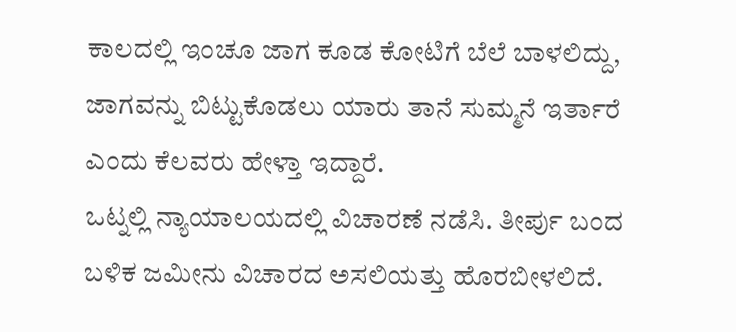ಕಾಲದಲ್ಲಿ ಇಂಚೂ ಜಾಗ ಕೂಡ ಕೋಟಿಗೆ ಬೆಲೆ ಬಾಳಲಿದ್ದು, ಜಾಗವನ್ನು ಬಿಟ್ಟುಕೊಡಲು ಯಾರು ತಾನೆ ಸುಮ್ಮನೆ ಇರ್ತಾರೆ ಎಂದು ಕೆಲವರು ಹೇಳ್ತಾ ಇದ್ದಾರೆ.
ಒಟ್ನಲ್ಲಿ ನ್ಯಾಯಾಲಯದಲ್ಲಿ ವಿಚಾರಣೆ ನಡೆಸಿ. ತೀರ್ಪು ಬಂದ ಬಳಿಕ ಜಮೀನು ವಿಚಾರದ ಅಸಲಿಯತ್ತು ಹೊರಬೀಳಲಿದೆ.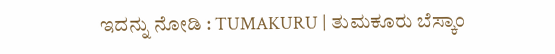ಇದನ್ನು ನೋಡಿ : TUMAKURU | ತುಮಕೂರು ಬೆಸ್ಕಾಂ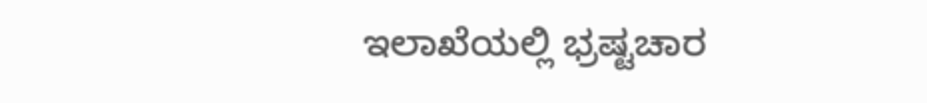ಇಲಾಖೆಯಲ್ಲಿ ಭ್ರಷ್ಟಚಾರ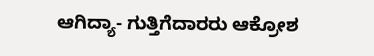ಆಗಿದ್ಯಾ- ಗುತ್ತಿಗೆದಾರರು ಆಕ್ರೋಶ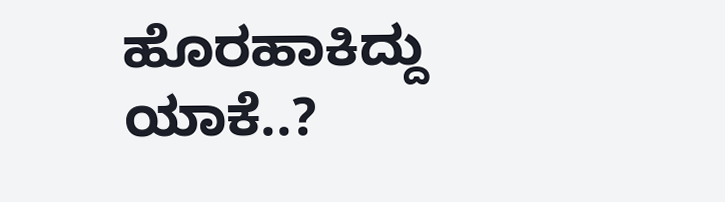ಹೊರಹಾಕಿದ್ದು ಯಾಕೆ..?